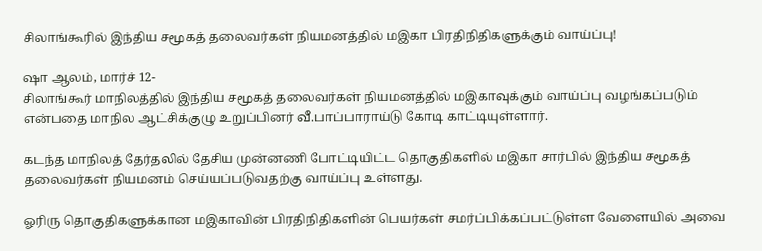சிலாங்கூரில் இந்திய சமூகத் தலைவர்கள் நியமனத்தில் மஇகா பிரதிநிதிகளுக்கும் வாய்ப்பு!

ஷா ஆலம், மார்ச் 12-
சிலாங்கூர் மாநிலத்தில் இந்திய சமூகத் தலைவர்கள் நியமனத்தில் மஇகாவுக்கும் வாய்ப்பு வழங்கப்படும் என்பதை மாநில ஆட்சிக்குழு உறுப்பினர் வீ.பாப்பாராய்டு கோடி காட்டியுள்ளார்.

கடந்த மாநிலத் தேர்தலில் தேசிய முன்னணி போட்டியிட்ட தொகுதிகளில் மஇகா சார்பில் இந்திய சமூகத் தலைவர்கள் நியமனம் செய்யப்படுவதற்கு வாய்ப்பு உள்ளது.

ஓரிரு தொகுதிகளுக்கான மஇகாவின் பிரதிநிதிகளின் பெயர்கள் சமர்ப்பிக்கப்பட்டுள்ள வேளையில் அவை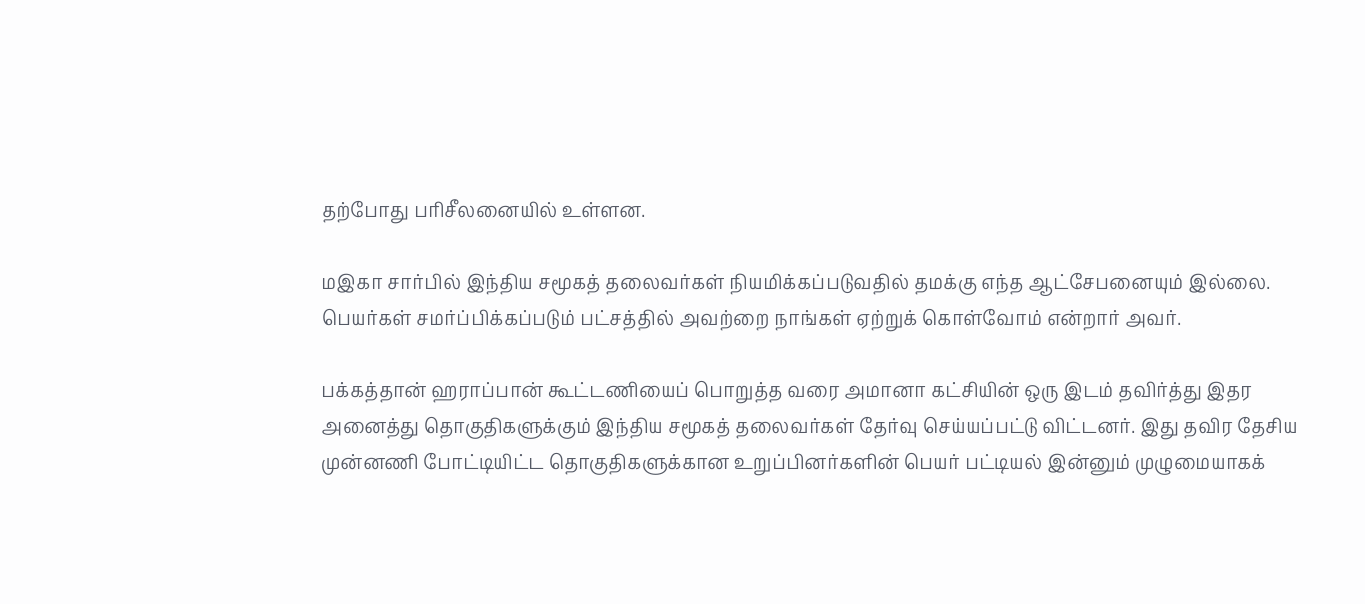தற்போது பரிசீலனையில் உள்ளன.

மஇகா சார்பில் இந்திய சமூகத் தலைவர்கள் நியமிக்கப்படுவதில் தமக்கு எந்த ஆட்சேபனையும் இல்லை. பெயர்கள் சமர்ப்பிக்கப்படும் பட்சத்தில் அவற்றை நாங்கள் ஏற்றுக் கொள்வோம் என்றார் அவர்.

பக்கத்தான் ஹராப்பான் கூட்டணியைப் பொறுத்த வரை அமானா கட்சியின் ஒரு இடம் தவிர்த்து இதர அனைத்து தொகுதிகளுக்கும் இந்திய சமூகத் தலைவர்கள் தேர்வு செய்யப்பட்டு விட்டனர். இது தவிர தேசிய முன்னணி போட்டியிட்ட தொகுதிகளுக்கான உறுப்பினர்களின் பெயர் பட்டியல் இன்னும் முழுமையாகக்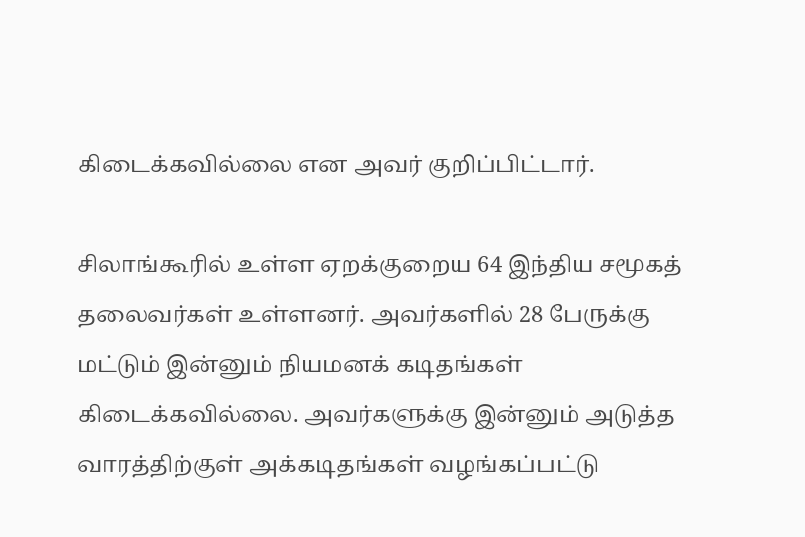கிடைக்கவில்லை என அவர் குறிப்பிட்டார்.

சிலாங்கூரில் உள்ள ஏறக்குறைய 64 இந்திய சமூகத் தலைவர்கள் உள்ளனர். அவர்களில் 28 பேருக்கு மட்டும் இன்னும் நியமனக் கடிதங்கள் கிடைக்கவில்லை. அவர்களுக்கு இன்னும் அடுத்த வாரத்திற்குள் அக்கடிதங்கள் வழங்கப்பட்டு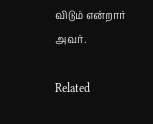விடும் என்றார் அவர்.

Related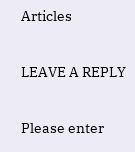Articles

LEAVE A REPLY

Please enter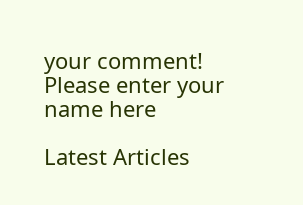your comment!
Please enter your name here

Latest Articles